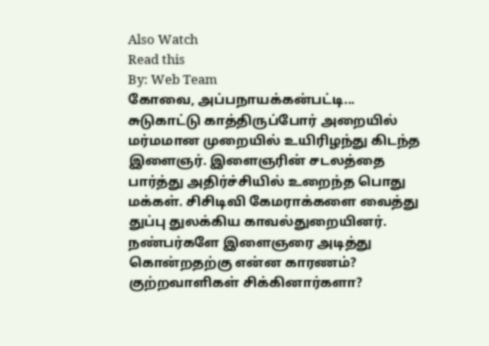Also Watch
Read this
By: Web Team
கோவை, அப்பநாயக்கன்பட்டி... சுடுகாட்டு காத்திருப்போர் அறையில் மர்மமான முறையில் உயிரிழந்து கிடந்த இளைஞர். இளைஞரின் சடலத்தை பார்த்து அதிர்ச்சியில் உறைந்த பொது மக்கள். சிசிடிவி கேமராக்களை வைத்து துப்பு துலக்கிய காவல்துறையினர். நண்பர்களே இளைஞரை அடித்து கொன்றதற்கு என்ன காரணம்? குற்றவாளிகள் சிக்கினார்களா?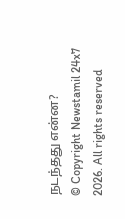நடந்தது என்ன?
© Copyright Newstamil 24x7 2026. All rights reserved